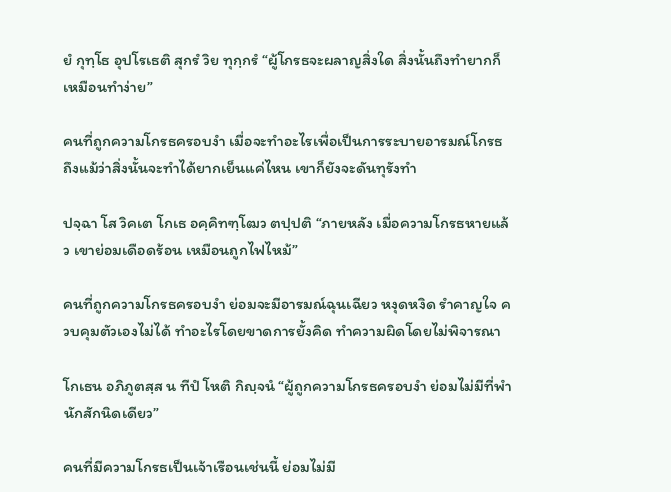ยํ กุทฺโธ อุปโรเธติ สุกรํ วิย ทุกฺกรํ “ผู้โกรธจะผลาญสิ่งใด สิ่งนั้นถึงทำยากก็เหมือนทำง่าย”

คนที่ถูกความโกรธครอบงำ เมื่อจะทำอะไรเพื่อเป็นการระบายอารมณ์โกรธ ถึงแม้ว่าสิ่งนั้นจะทำได้ยากเย็นแค่ไหน เขาก็ยังจะดันทุรังทำ

ปจฺฉา โส วิคเต โกเธ อคฺคิทฑฺโฒว ตปฺปติ “ภายหลัง เมื่อความโกรธหายแล้ว เขาย่อมเดือดร้อน เหมือนถูกไฟไหม้”

คนที่ถูกความโกรธครอบงำ ย่อมจะมีอารมณ์ฉุนเฉียว หงุดหงิด รำคาญใจ ควบคุมตัวเองไม่ได้ ทำอะไรโดยขาดการยั้งคิด ทำความผิดโดยไม่พิจารณา

โกเธน อภิภูตสฺส น ทีปํ โหติ กิญฺจนํ “ผู้ถูกความโกรธครอบงำ ย่อมไม่มีที่พำนักสักนิดเดียว”

คนที่มีความโกรธเป็นเจ้าเรือนเช่นนี้ ย่อมไม่มี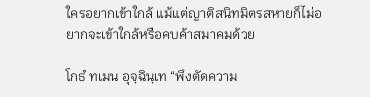ใครอยากเข้าใกล้ แม้แต่ญาติสนิทมิตรสหายก็ไม่อยากจะเข้าใกล้หรือคบค้าสมาคมด้วย

โกธํ ทเมน อุจฺฉินฺเท “พึงตัดความ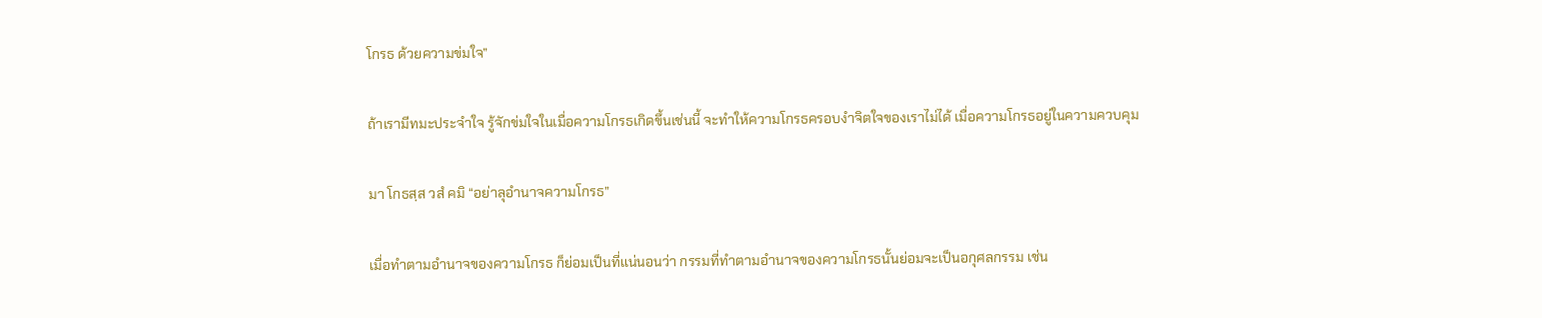โกรธ ด้วยความข่มใจ”

ถ้าเรามีทมะประจำใจ รู้จักข่มใจในเมื่อความโกรธเกิดขึ้นเช่นนี้ จะทำให้ความโกรธครอบงำจิตใจของเราไม่ได้ เมื่อความโกรธอยู่ในความควบคุม

มา โกธสฺส วสํ คมิ “อย่าลุอำนาจความโกรธ”

เมื่อทำตามอำนาจของความโกรธ ก็ย่อมเป็นที่แน่นอนว่า กรรมที่ทำตามอำนาจของความโกรธนั้นย่อมจะเป็นอกุศลกรรม เช่น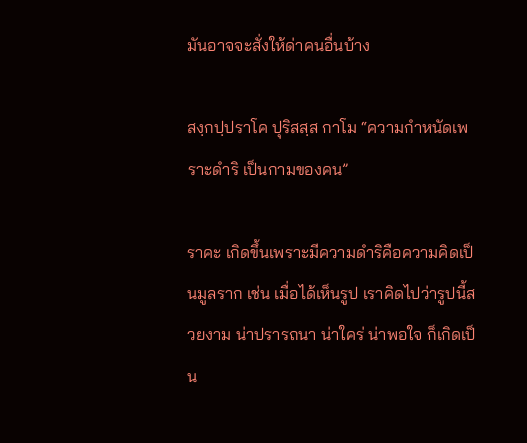มันอาจจะสั่งให้ด่าคนอื่นบ้าง

สงฺกปฺปราโค ปุริสสฺส กาโม “ความกำหนัดเพราะดำริ เป็นกามของคน”

ราคะ เกิดขึ้นเพราะมีความดำริคือความคิดเป็นมูลราก เช่น เมื่อได้เห็นรูป เราคิดไปว่ารูปนี้สวยงาม น่าปรารถนา น่าใคร่ น่าพอใจ ก็เกิดเป็น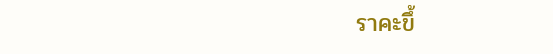ราคะขึ้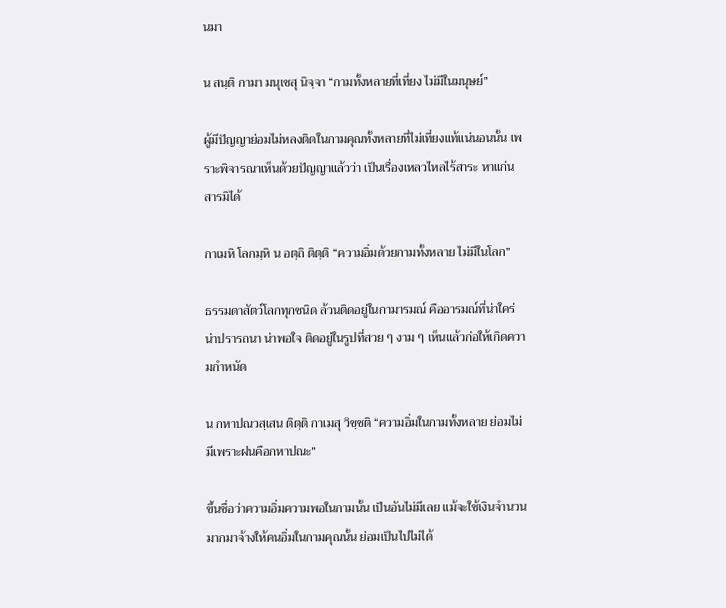นมา

น สนฺติ กามา มนุเชสุ นิจฺจา “กามทั้งหลายที่เที่ยง ไม่มีในมนุษย์”

ผู้มีปัญญาย่อมไม่หลงติดในกามคุณทั้งหลายที่ไม่เที่ยงแท้แน่นอนนั้น เพราะพิจารณาเห็นด้วยปัญญาแล้วว่า เป็นเรื่องเหลวไหลไร้สาระ หาแก่นสารมิได้

กาเมหิ โลกมฺหิ น อตฺถิ ติตฺติ “ความอิ่มด้วยกามทั้งหลาย ไม่มีในโลก”

ธรรมดาสัตว์โลกทุกชนิด ล้วนติดอยู่ในกามารมณ์ คืออารมณ์ที่น่าใคร่ น่าปรารถนา น่าพอใจ ติดอยู่ในรูปที่สวย ๆ งาม ๆ เห็นแล้วก่อให้เกิดความกำหนัด

น กหาปณวสฺเสน ติตฺติ กาเมสุ วิชฺชติ “ความอิ่มในกามทั้งหลาย ย่อมไม่มีเพราะฝนคือกหาปณะ”

ขึ้นชื่อว่าความอิ่มความพอในกามนั้น เป็นอันไม่มีเลย แม้จะใช้เงินจำนวนมากมาจ้างให้คนอิ่มในกามคุณนั้น ย่อมเป็นไปไม่ได้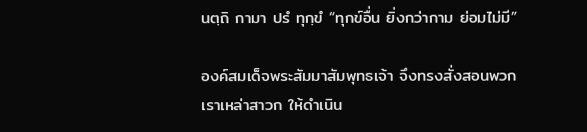นตฺถิ กามา ปรํ ทุกฺขํ “ทุกข์อื่น ยิ่งกว่ากาม ย่อมไม่มี”

องค์สมเด็จพระสัมมาสัมพุทธเจ้า จึงทรงสั่งสอนพวกเราเหล่าสาวก ให้ดำเนิน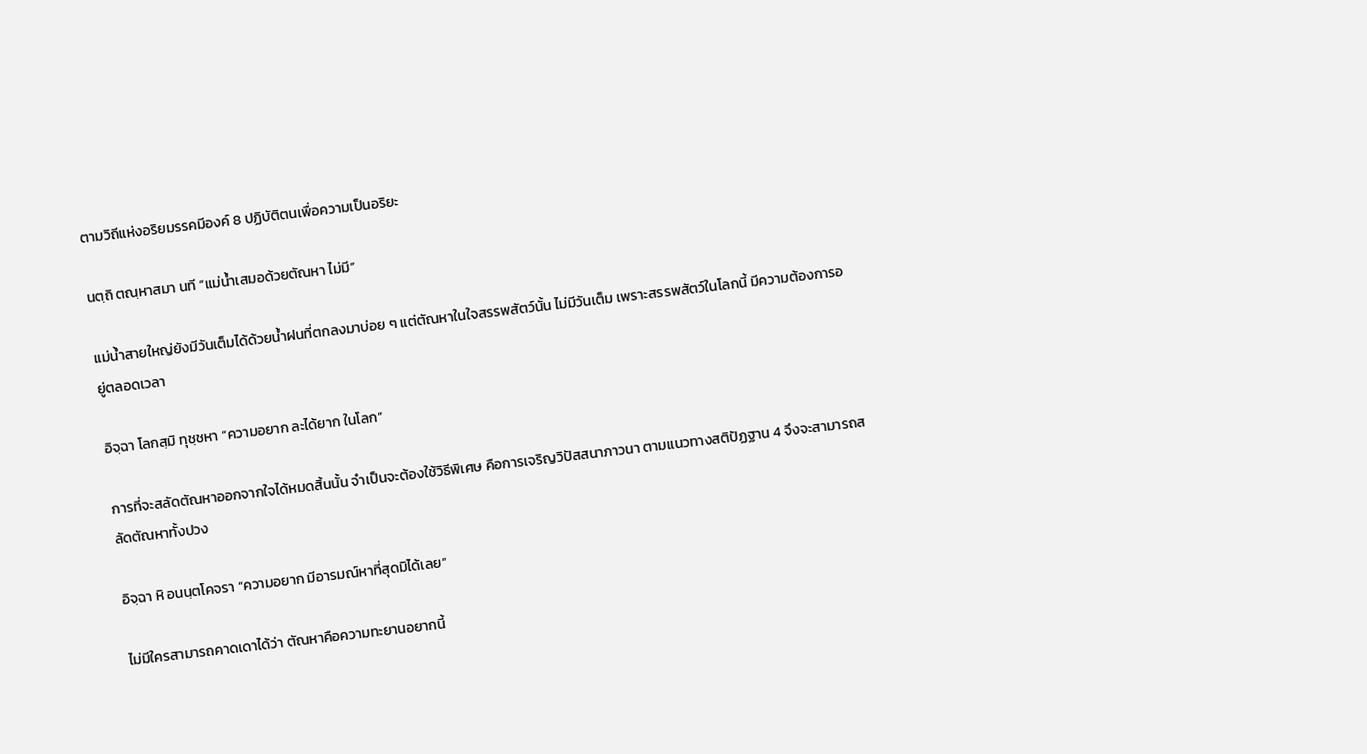ตามวิถีแห่งอริยมรรคมีองค์ 8 ปฏิบัติตนเพื่อความเป็นอริยะ

นตฺถิ ตณฺหาสมา นที “แม่น้ำเสมอด้วยตัณหา ไม่มี”

แม่น้ำสายใหญ่ยังมีวันเต็มได้ด้วยน้ำฝนที่ตกลงมาบ่อย ๆ แต่ตัณหาในใจสรรพสัตว์นั้น ไม่มีวันเต็ม เพราะสรรพสัตว์ในโลกนี้ มีความต้องการอยู่ตลอดเวลา

อิจฺฉา โลกสฺมิ ทุชฺชหา “ความอยาก ละได้ยาก ในโลก”

การที่จะสลัดตัณหาออกจากใจได้หมดสิ้นนั้น จำเป็นจะต้องใช้วิธีพิเศษ คือการเจริญวิปัสสนาภาวนา ตามแนวทางสติปัฏฐาน 4 จึงจะสามารถสลัดตัณหาทั้งปวง

อิจฺฉา หิ อนนฺตโคจรา “ความอยาก มีอารมณ์หาที่สุดมิได้เลย”

ไม่มีใครสามารถคาดเดาได้ว่า ตัณหาคือความทะยานอยากนี้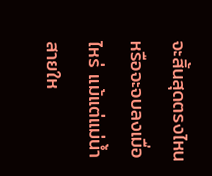จะสิ้นสุดตรงไหน หรือจะจบลงเมื่อไหร่ แม้แต่แม่น้ำสายให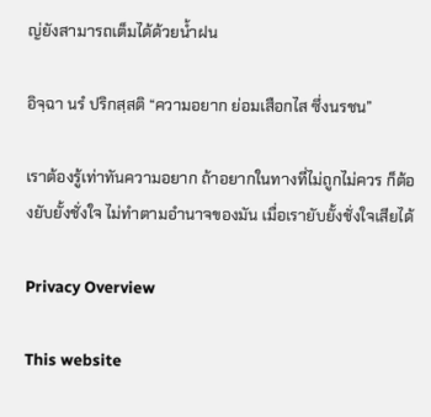ญ่ยังสามารถเต็มได้ด้วยน้ำฝน

อิจฺฉา นรํ ปริกสฺสติ “ความอยาก ย่อมเสือกไส ซึ่งนรชน”

เราต้องรู้เท่าทันความอยาก ถ้าอยากในทางที่ไม่ถูกไม่ควร ก็ต้องยับยั้งชั่งใจ ไม่ทำตามอำนาจของมัน เมื่อเรายับยั้งชั่งใจเสียได้

Privacy Overview

This website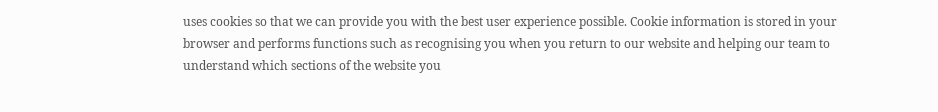uses cookies so that we can provide you with the best user experience possible. Cookie information is stored in your browser and performs functions such as recognising you when you return to our website and helping our team to understand which sections of the website you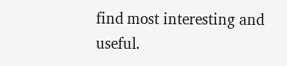find most interesting and useful.